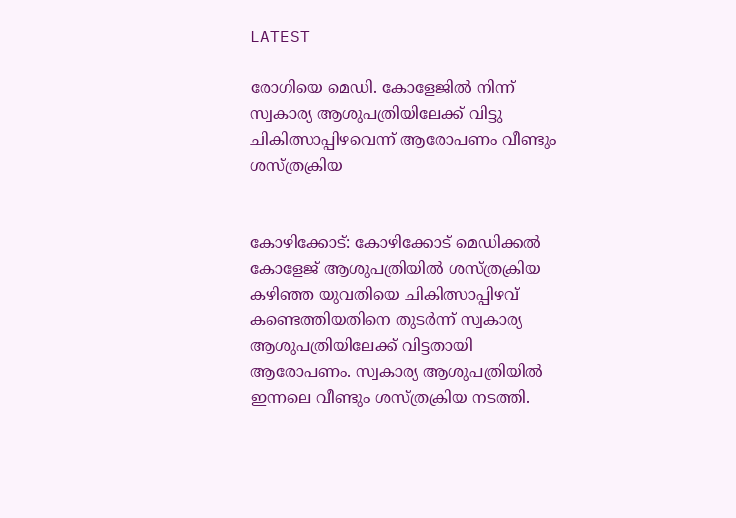LATEST

രോഗിയെ മെഡി. കോളേജിൽ നിന്ന് സ്വകാര്യ ആശുപത്രിയിലേക്ക് വിട്ടു ചികിത്സാപ്പിഴവെന്ന് ആരോപണം വീണ്ടും ശസ്ത്രക്രിയ


കോഴിക്കോട്: കോഴിക്കോട് മെഡിക്കൽ കോളേജ് ആശുപത്രിയിൽ ശസ്ത്രക്രിയ കഴിഞ്ഞ യുവതിയെ ചികിത്സാപ്പിഴവ് കണ്ടെത്തിയതിനെ തുട‌ർന്ന് സ്വകാര്യ ആശുപത്രിയിലേക്ക് വിട്ടതായി ആരോപണം. സ്വകാര്യ ആശുപത്രിയിൽ ഇന്നലെ വീണ്ടും ശസ്ത്രക്രിയ നടത്തി.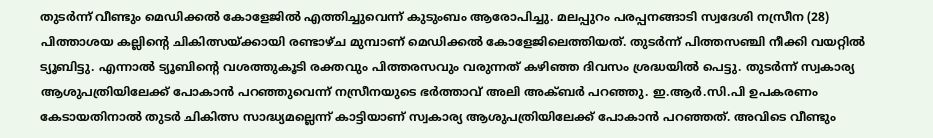തുടർന്ന് വീണ്ടും മെഡിക്കൽ കോളേജിൽ എത്തിച്ചുവെന്ന് കുടുംബം ആരോപിച്ചു. മലപ്പുറം പരപ്പനങ്ങാടി സ്വദേശി നസ്രീന (28) പിത്താശയ കല്ലിന്റെ ചികിത്സയ്ക്കായി രണ്ടാഴ്ച മുമ്പാണ് മെഡിക്കൽ കോളേജിലെത്തിയത്. തുടർന്ന് പിത്തസഞ്ചി നീക്കി വയറ്റിൽ ട്യൂബിട്ടു. എന്നാൽ ട്യൂബിന്റെ വശത്തുകൂടി രക്തവും പിത്തരസവും വരുന്നത് കഴിഞ്ഞ ദിവസം ശ്രദ്ധയിൽ പെട്ടു. തുടർന്ന് സ്വകാര്യ ആശുപത്രിയിലേക്ക് പോകാൻ പറഞ്ഞുവെന്ന് നസ്രീനയുടെ ഭർത്താവ് അലി അക്ബർ പറഞ്ഞു. ഇ.ആർ.സി.പി ഉപകരണം കേടായതിനാൽ തുടർ ചികിത്സ സാദ്ധ്യമല്ലെന്ന് കാട്ടിയാണ് സ്വകാര്യ ആശുപത്രിയിലേക്ക് പോകാൻ പറഞ്ഞത്. അവിടെ വീണ്ടും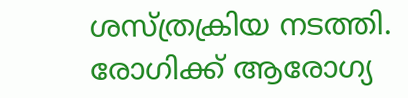ശസ്ത്രക്രിയ നടത്തി. രോഗിക്ക് ആരോഗ്യ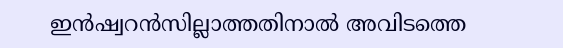ഇൻഷ്വറൻസില്ലാത്തതിനാൽ അവിടത്തെ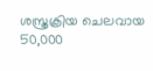ശസ്ത്രക്രിയ ചെലവായ 50,000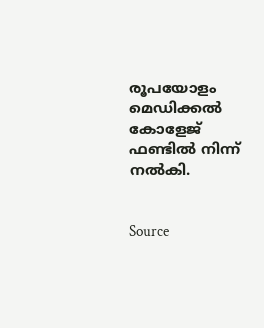രൂപയോളം മെഡിക്കൽ കോളേജ് ഫണ്ടിൽ നിന്ന് നൽകി.


Source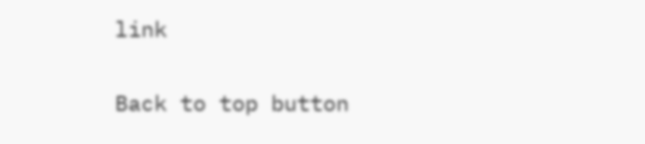link

Back to top button